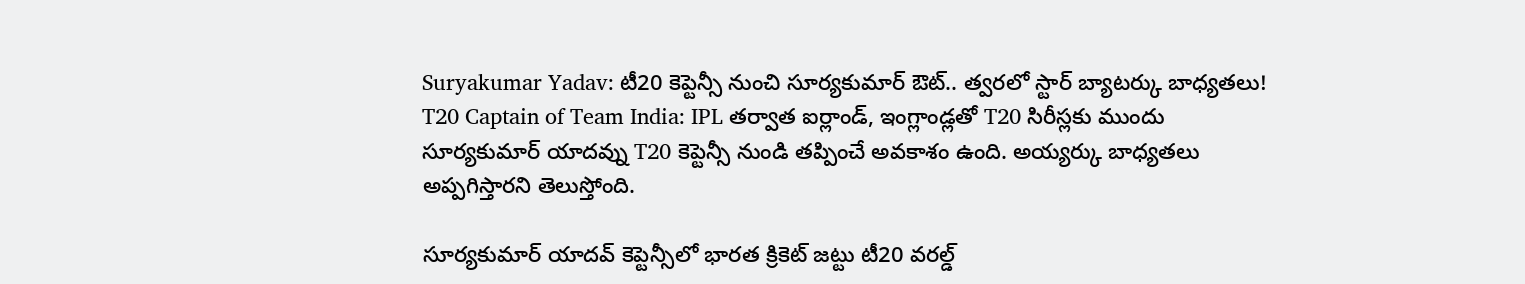Suryakumar Yadav: టీ20 కెప్టెన్సీ నుంచి సూర్యకుమార్ ఔట్.. త్వరలో స్టార్ బ్యాటర్కు బాధ్యతలు!
T20 Captain of Team India: IPL తర్వాత ఐర్లాండ్, ఇంగ్లాండ్లతో T20 సిరీస్లకు ముందు సూర్యకుమార్ యాదవ్ను T20 కెప్టెన్సీ నుండి తప్పించే అవకాశం ఉంది. అయ్యర్కు బాధ్యతలు అప్పగిస్తారని తెలుస్తోంది.

సూర్యకుమార్ యాదవ్ కెప్టెన్సీలో భారత క్రికెట్ జట్టు టీ20 వరల్డ్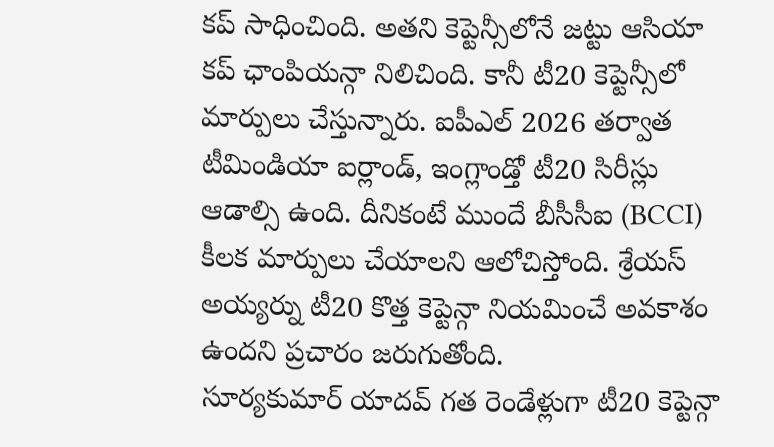కప్ సాధించింది. అతని కెప్టెన్సీలోనే జట్టు ఆసియా కప్ ఛాంపియన్గా నిలిచింది. కానీ టీ20 కెప్టెన్సీలో మార్పులు చేస్తున్నారు. ఐపీఎల్ 2026 తర్వాత టీమిండియా ఐర్లాండ్, ఇంగ్లాండ్తో టీ20 సిరీస్లు ఆడాల్సి ఉంది. దీనికంటే ముందే బీసీసీఐ (BCCI) కీలక మార్పులు చేయాలని ఆలోచిస్తోంది. శ్రేయస్ అయ్యర్ను టీ20 కొత్త కెప్టెన్గా నియమించే అవకాశం ఉందని ప్రచారం జరుగుతోంది.
సూర్యకుమార్ యాదవ్ గత రెండేళ్లుగా టీ20 కెప్టెన్గా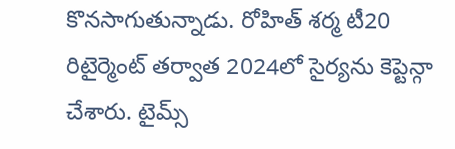కొనసాగుతున్నాడు. రోహిత్ శర్మ టీ20 రిటైర్మెంట్ తర్వాత 2024లో సైర్యను కెప్టెన్గా చేశారు. టైమ్స్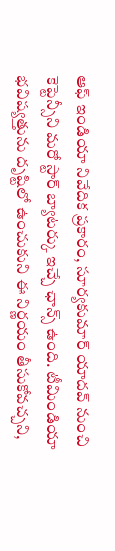ఆఫ్ ఇండియా నివేదిక ప్రకారం, సూర్యకుమార్ యాదవ్ నుంచి కెప్టెన్సీని మరో స్టార్ బ్యాటర్కు ఇచ్చే ఛాన్స్ ఉంది. టీమిండియా భవిష్యత్తును దృష్టిలో ఉంచుకుని ఈ నిర్ణయం తీసుకోవచ్చని,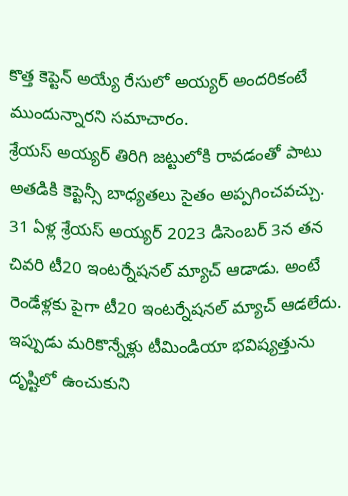కొత్త కెప్టెన్ అయ్యే రేసులో అయ్యర్ అందరికంటే ముందున్నారని సమాచారం.
శ్రేయస్ అయ్యర్ తిరిగి జట్టులోకి రావడంతో పాటు అతడికి కెప్టెన్సీ బాధ్యతలు సైతం అప్పగించవచ్చు. 31 ఏళ్ల శ్రేయస్ అయ్యర్ 2023 డిసెంబర్ 3న తన చివరి టీ20 ఇంటర్నేషనల్ మ్యాచ్ ఆడాడు. అంటే రెండేళ్లకు పైగా టీ20 ఇంటర్నేషనల్ మ్యాచ్ ఆడలేదు. ఇప్పుడు మరికొన్నేళ్లు టీమిండియా భవిష్యత్తును దృష్టిలో ఉంచుకుని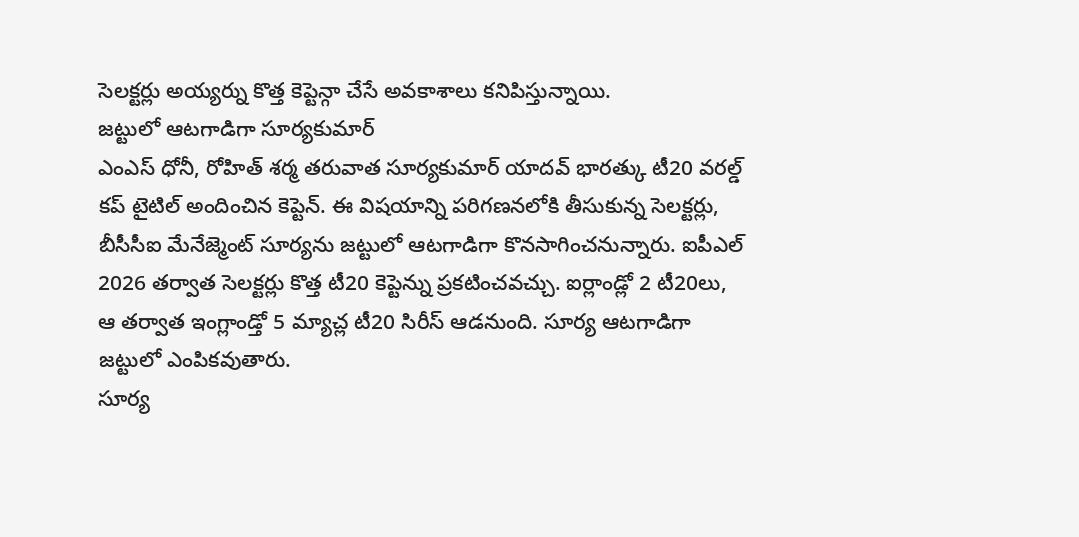సెలక్టర్లు అయ్యర్ను కొత్త కెప్టెన్గా చేసే అవకాశాలు కనిపిస్తున్నాయి.
జట్టులో ఆటగాడిగా సూర్యకుమార్
ఎంఎస్ ధోనీ, రోహిత్ శర్మ తరువాత సూర్యకుమార్ యాదవ్ భారత్కు టీ20 వరల్డ్ కప్ టైటిల్ అందించిన కెప్టెన్. ఈ విషయాన్ని పరిగణనలోకి తీసుకున్న సెలక్టర్లు, బీసీసీఐ మేనేజ్మెంట్ సూర్యను జట్టులో ఆటగాడిగా కొనసాగించనున్నారు. ఐపీఎల్ 2026 తర్వాత సెలక్టర్లు కొత్త టీ20 కెప్టెన్ను ప్రకటించవచ్చు. ఐర్లాండ్లో 2 టీ20లు, ఆ తర్వాత ఇంగ్లాండ్తో 5 మ్యాచ్ల టీ20 సిరీస్ ఆడనుంది. సూర్య ఆటగాడిగా జట్టులో ఎంపికవుతారు.
సూర్య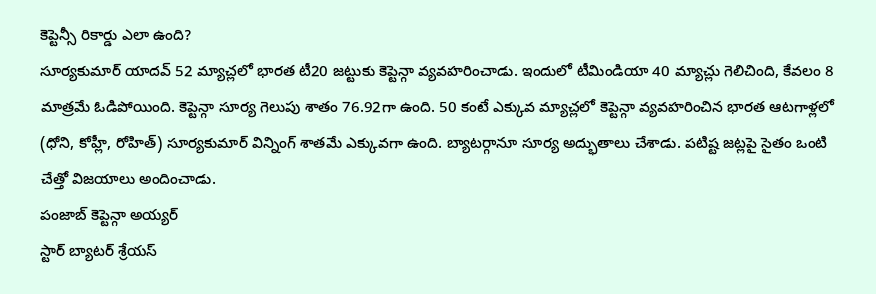కెప్టెన్సీ రికార్డు ఎలా ఉంది?
సూర్యకుమార్ యాదవ్ 52 మ్యాచ్లలో భారత టీ20 జట్టుకు కెప్టెన్గా వ్యవహరించాడు. ఇందులో టీమిండియా 40 మ్యాచ్లు గెలిచింది, కేవలం 8 మాత్రమే ఓడిపోయింది. కెప్టెన్గా సూర్య గెలుపు శాతం 76.92గా ఉంది. 50 కంటే ఎక్కువ మ్యాచ్లలో కెప్టెన్గా వ్యవహరించిన భారత ఆటగాళ్లలో (ధోని, కోహ్లీ, రోహిత్) సూర్యకుమార్ విన్నింగ్ శాతమే ఎక్కువగా ఉంది. బ్యాటర్గానూ సూర్య అద్భుతాలు చేశాడు. పటిష్ట జట్లపై సైతం ఒంటి చేత్తో విజయాలు అందించాడు.
పంజాబ్ కెప్టెన్గా అయ్యర్
స్టార్ బ్యాటర్ శ్రేయస్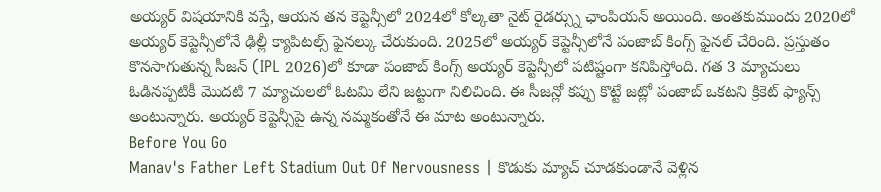అయ్యర్ విషయానికి వస్తే, ఆయన తన కెప్టెన్సీలో 2024లో కోల్కతా నైట్ రైడర్స్ను ఛాంపియన్ అయింది. అంతకుముందు 2020లో అయ్యర్ కెప్టెన్సీలోనే ఢిల్లీ క్యాపిటల్స్ ఫైనల్కు చేరుకుంది. 2025లో అయ్యర్ కెప్టెన్సీలోనే పంజాబ్ కింగ్స్ ఫైనల్ చేరింది. ప్రస్తుతం కొనసాగుతున్న సీజన్ (IPL 2026)లో కూడా పంజాబ్ కింగ్స్ అయ్యర్ కెప్టెన్సీలో పటిష్టంగా కనిపిస్తోంది. గత 3 మ్యాచులు ఓడినప్పటికీ మొదటి 7 మ్యాచులలో ఓటమి లేని జట్టుగా నిలిచింది. ఈ సీజన్లో కప్పు కొట్టే జట్లో పంజాబ్ ఒకటని క్రికెట్ ఫ్యాన్స్ అంటున్నారు. అయ్యర్ కెప్టెన్సీపై ఉన్న నమ్మకంతోనే ఈ మాట అంటున్నారు.
Before You Go
Manav's Father Left Stadium Out Of Nervousness | కొడుకు మ్యాచ్ చూడకుండానే వెళ్లిన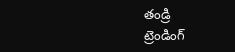తండ్రి
ట్రెండింగ్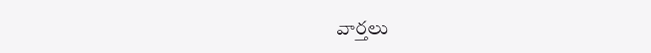వార్తలు